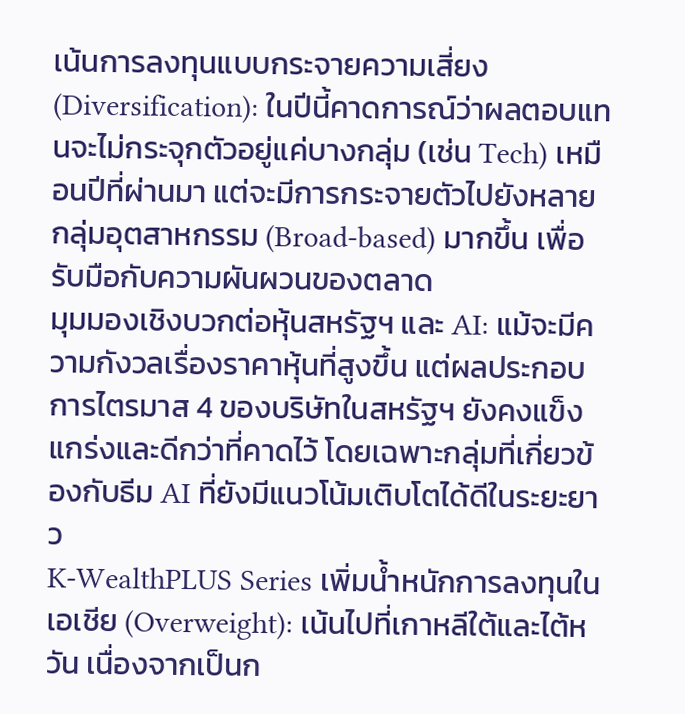เน้นการลงทุนแบบกระจายความเสี่ยง (Diversification): ในปีนี้คาดการณ์ว่าผลตอบแทนจะไม่กระจุกตัวอยู่แค่บางกลุ่ม (เช่น Tech) เหมือนปีที่ผ่านมา แต่จะมีการกระจายตัวไปยังหลายกลุ่มอุตสาหกรรม (Broad-based) มากขึ้น เพื่อรับมือกับความผันผวนของตลาด
มุมมองเชิงบวกต่อหุ้นสหรัฐฯ และ AI: แม้จะมีความกังวลเรื่องราคาหุ้นที่สูงขึ้น แต่ผลประกอบการไตรมาส 4 ของบริษัทในสหรัฐฯ ยังคงแข็งแกร่งและดีกว่าที่คาดไว้ โดยเฉพาะกลุ่มที่เกี่ยวข้องกับธีม AI ที่ยังมีแนวโน้มเติบโตได้ดีในระยะยาว
K-WealthPLUS Series เพิ่มน้ำหนักการลงทุนในเอเชีย (Overweight): เน้นไปที่เกาหลีใต้และไต้หวัน เนื่องจากเป็นก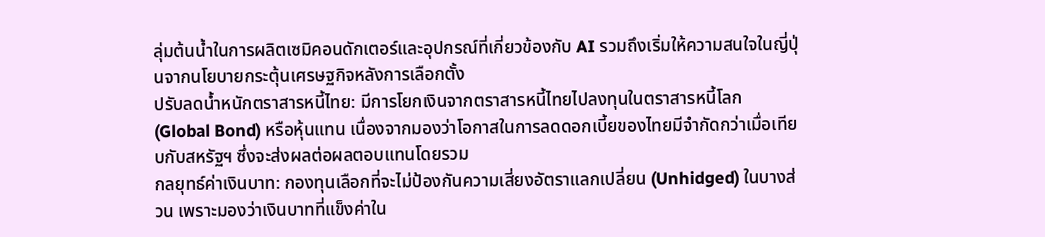ลุ่มต้นน้ำในการผลิตเซมิคอนดักเตอร์และอุปกรณ์ที่เกี่ยวข้องกับ AI รวมถึงเริ่มให้ความสนใจในญี่ปุ่นจากนโยบายกระตุ้นเศรษฐกิจหลังการเลือกตั้ง
ปรับลดน้ำหนักตราสารหนี้ไทย: มีการโยกเงินจากตราสารหนี้ไทยไปลงทุนในตราสารหนี้โลก (Global Bond) หรือหุ้นแทน เนื่องจากมองว่าโอกาสในการลดดอกเบี้ยของไทยมีจำกัดกว่าเมื่อเทียบกับสหรัฐฯ ซึ่งจะส่งผลต่อผลตอบแทนโดยรวม
กลยุทธ์ค่าเงินบาท: กองทุนเลือกที่จะไม่ป้องกันความเสี่ยงอัตราแลกเปลี่ยน (Unhidged) ในบางส่วน เพราะมองว่าเงินบาทที่แข็งค่าใน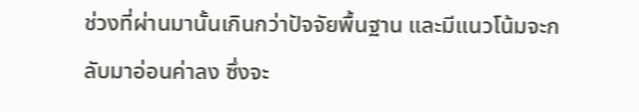ช่วงที่ผ่านมานั้นเกินกว่าปัจจัยพื้นฐาน และมีแนวโน้มจะกลับมาอ่อนค่าลง ซึ่งจะ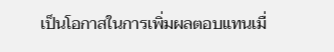เป็นโอกาสในการเพิ่มผลตอบแทนเมื่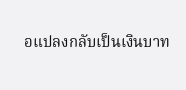อแปลงกลับเป็นเงินบาท